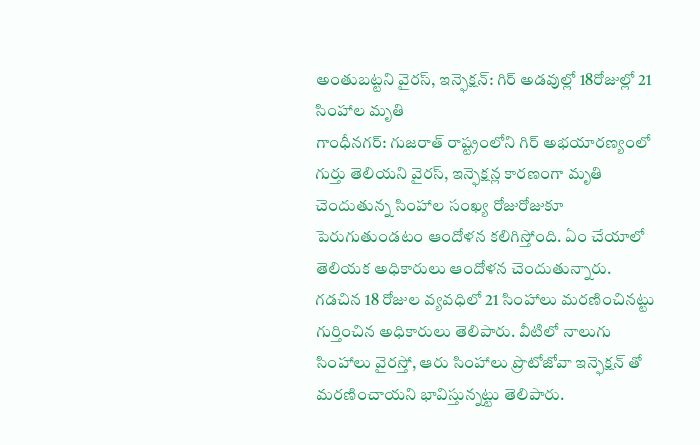అంతుబట్టని వైరస్, ఇన్ఫెక్షన్: గిర్ అడవుల్లో 18రోజుల్లో 21 సింహాల మృతి
గాంధీనగర్: గుజరాత్ రాష్ట్రంలోని గిర్ అభయారణ్యంలో గుర్తు తెలియని వైరస్, ఇన్ఫెక్షన్ల కారణంగా మృతి చెందుతున్న సింహాల సంఖ్య రోజురోజుకూ పెరుగుతుండటం ఆందోళన కలిగిస్తోంది. ఏం చేయాలో తెలియక అధికారులు ఆందోళన చెందుతున్నారు.
గడచిన 18 రోజుల వ్యవధిలో 21 సింహాలు మరణించినట్టు గుర్తించిన అధికారులు తెలిపారు. వీటిలో నాలుగు సింహాలు వైరస్తో, ఆరు సింహాలు ప్రొటోజోవా ఇన్ఫెక్షన్ తో మరణించాయని భావిస్తున్నట్టు తెలిపారు.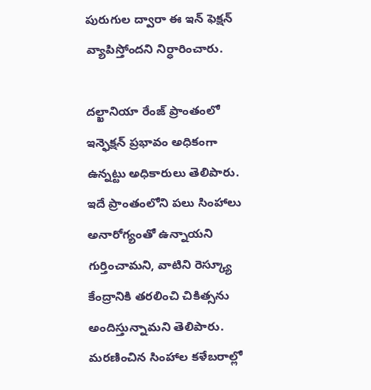పురుగుల ద్వారా ఈ ఇన్ ఫెక్షన్ వ్యాపిస్తోందని నిర్ధారించారు.

దల్ఖానియా రేంజ్ ప్రాంతంలో ఇన్ఫెక్షన్ ప్రభావం అధికంగా ఉన్నట్టు అధికారులు తెలిపారు. ఇదే ప్రాంతంలోని పలు సింహాలు అనారోగ్యంతో ఉన్నాయని గుర్తించామని, వాటిని రెస్క్యూ కేంద్రానికి తరలించి చికిత్సను అందిస్తున్నామని తెలిపారు.
మరణించిన సింహాల కళేబరాల్లో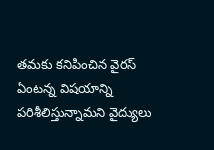తమకు కనిపించిన వైరస్ ఏంటన్న విషయాన్ని పరిశీలిస్తున్నామని వైద్యులు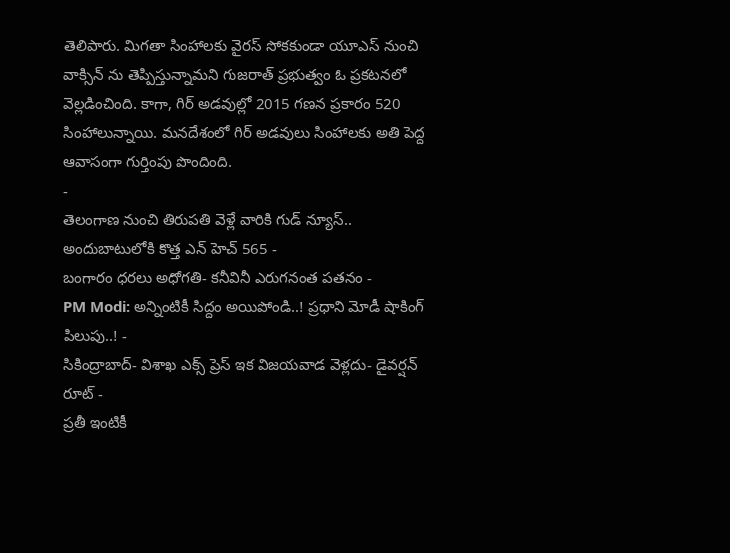తెలిపారు. మిగతా సింహాలకు వైరస్ సోకకుండా యూఎస్ నుంచి వాక్సిన్ ను తెప్పిస్తున్నామని గుజరాత్ ప్రభుత్వం ఓ ప్రకటనలో వెల్లడించింది. కాగా, గిర్ అడవుల్లో 2015 గణన ప్రకారం 520 సింహాలున్నాయి. మనదేశంలో గిర్ అడవులు సింహాలకు అతి పెద్ద ఆవాసంగా గుర్తింపు పొందింది.
-
తెలంగాణ నుంచి తిరుపతి వెళ్లే వారికి గుడ్ న్యూస్.. అందుబాటులోకి కొత్త ఎన్ హెచ్ 565 -
బంగారం ధరలు అధోగతి- కనీవినీ ఎరుగనంత పతనం -
PM Modi: అన్నింటికీ సిద్దం అయిపోండి..! ప్రధాని మోడీ షాకింగ్ పిలుపు..! -
సికింద్రాబాద్- విశాఖ ఎక్స్ ప్రెస్ ఇక విజయవాడ వెళ్లదు- డైవర్షన్ రూట్ -
ప్రతీ ఇంటికీ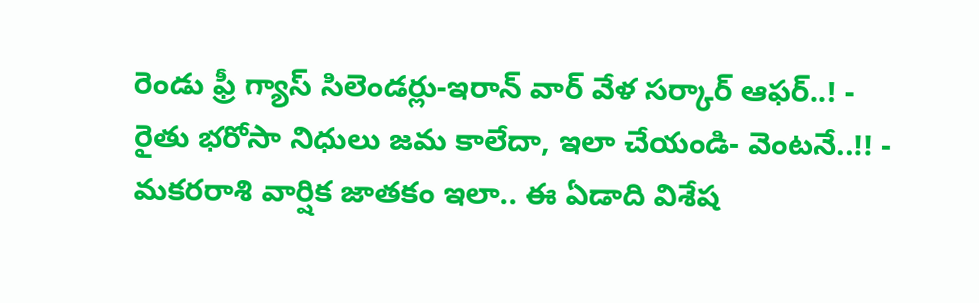రెండు ఫ్రీ గ్యాస్ సిలెండర్లు-ఇరాన్ వార్ వేళ సర్కార్ ఆఫర్..! -
రైతు భరోసా నిధులు జమ కాలేదా, ఇలా చేయండి- వెంటనే..!! -
మకరరాశి వార్షిక జాతకం ఇలా.. ఈ ఏడాది విశేష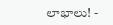లాభాలు! -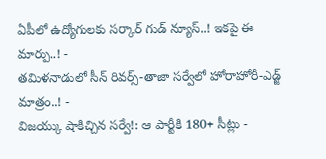ఏపీలో ఉద్యోగులకు సర్కార్ గుడ్ న్యూస్..! ఇకపై ఈ మార్పు..! -
తమిళనాడులో సీన్ రివర్స్-తాజా సర్వేలో హోరాహోరీ-ఎడ్జ్ మాత్రం..! -
విజయ్కు షాకిచ్చిన సర్వే!: ఆ పార్టీకి 180+ సీట్లు -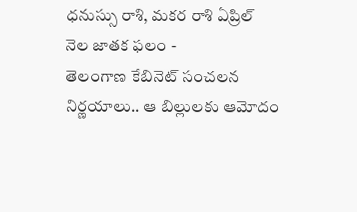ధనుస్సు రాశి, మకర రాశి ఏప్రిల్ నెల జాతక ఫలం -
తెలంగాణ కేబినెట్ సంచలన నిర్ణయాలు.. ఆ బిల్లులకు ఆమోదం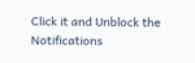Click it and Unblock the Notifications